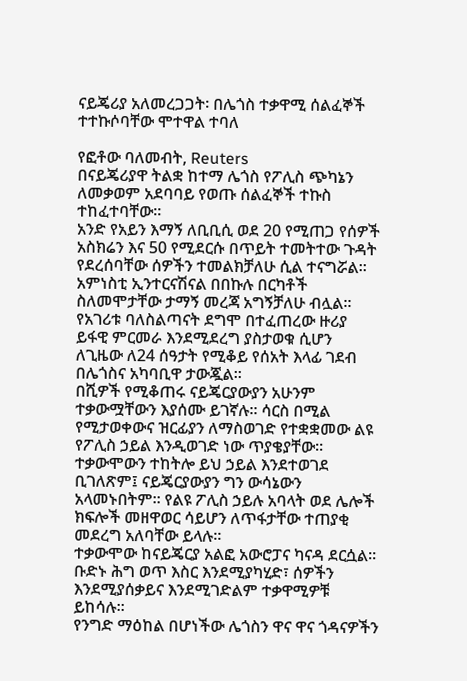ናይጄሪያ አለመረጋጋት፡ በሌጎስ ተቃዋሚ ሰልፈኞች ተተኩሶባቸው ሞተዋል ተባለ

የፎቶው ባለመብት, Reuters
በናይጄሪያዋ ትልቋ ከተማ ሌጎስ የፖሊስ ጭካኔን ለመቃወም አደባባይ የወጡ ሰልፈኞች ተኩስ ተከፈተባቸው።
አንድ የአይን እማኝ ለቢቢሲ ወደ 20 የሚጠጋ የሰዎች አስክሬን እና 50 የሚደርሱ በጥይት ተመትተው ጉዳት የደረሰባቸው ሰዎችን ተመልክቻለሁ ሲል ተናግሯል።
አምነስቲ ኢንተርናሽናል በበኩሉ በርካቶች ስለመሞታቸው ታማኝ መረጃ አግኝቻለሁ ብሏል።
የአገሪቱ ባለስልጣናት ደግሞ በተፈጠረው ዙሪያ ይፋዊ ምርመራ እንደሚደረግ ያስታወቁ ሲሆን ለጊዜው ለ24 ሰዓታት የሚቆይ የሰአት እላፊ ገደብ በሌጎስና አካባቢዋ ታውጇል።
በሺዎች የሚቆጠሩ ናይጄርያውያን አሁንም ተቃውሟቸውን እያሰሙ ይገኛሉ። ሳርስ በሚል የሚታወቀውና ዝርፊያን ለማስወገድ የተቋቋመው ልዩ የፖሊስ ኃይል እንዲወገድ ነው ጥያቄያቸው።
ተቃውሞውን ተከትሎ ይህ ኃይል እንደተወገደ ቢገለጽም፤ ናይጄርያውያን ግን ውሳኔውን አላመኑበትም። የልዩ ፖሊስ ኃይሉ አባላት ወደ ሌሎች ክፍሎች መዘዋወር ሳይሆን ለጥፋታቸው ተጠያቂ መደረግ አለባቸው ይላሉ።
ተቃውሞው ከናይጄርያ አልፎ አውሮፓና ካናዳ ደርሷል። ቡድኑ ሕግ ወጥ እስር እንደሚያካሂድ፣ ሰዎችን እንደሚያሰቃይና እንደሚገድልም ተቃዋሚዎቹ ይከሳሉ።
የንግድ ማዕከል በሆነችው ሌጎስን ዋና ዋና ጎዳናዎችን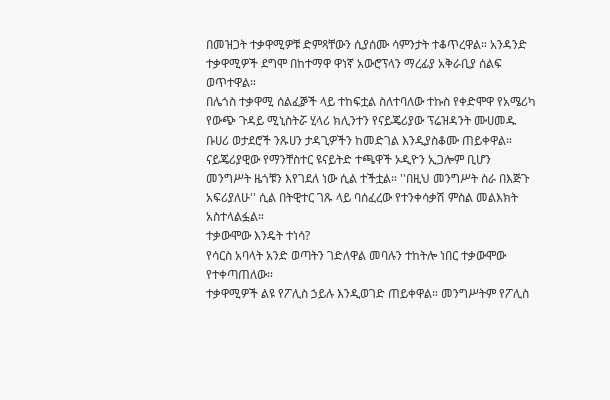በመዝጋት ተቃዋሚዎቹ ድምጻቸውን ሲያሰሙ ሳምንታት ተቆጥረዋል። አንዳንድ ተቃዋሚዎች ደግሞ በከተማዋ ዋነኛ አውሮፕላን ማረፊያ አቅራቢያ ሰልፍ ወጥተዋል።
በሌጎስ ተቃዋሚ ሰልፈⶉች ላይ ተከፍቷል ስለተባለው ተኩስ የቀድሞዋ የአሜሪካ የውጭ ጉዳይ ሚኒስትሯ ሂላሪ ክሊንተን የናይጄሪያው ፕሬዝዳንት ሙሀመዱ ቡሀሪ ወታደሮች ንጹሀን ታዳጊዎችን ከመድገል እንዲያስቆሙ ጠይቀዋል።
ናይጄሪያዊው የማንቸስተር ዩናይትድ ተጫዋች ኦዲዮን ኢጋሎም ቢሆን መንግሥት ዜጎቹን እየገደለ ነው ሲል ተችቷል። ''በዚህ መንግሥት ስራ በእጅጉ አፍሪያለሁ'' ሲል በትዊተር ገጹ ላይ ባሰፈረው የተንቀሳቃሽ ምስል መልእክት አስተላልፏል።
ተቃውሞው እንዴት ተነሳ?
የሳርስ አባላት አንድ ወጣትን ገድለዋል መባሉን ተከትሎ ነበር ተቃውሞው የተቀጣጠለው።
ተቃዋሚዎች ልዩ የፖሊስ ኃይሉ እንዲወገድ ጠይቀዋል። መንግሥትም የፖሊስ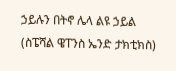ኃይሉን በትኖ ሌላ ልዩ ኃይል (ስፔሻል ዌፐንስ ኤንድ ታክቲክስ)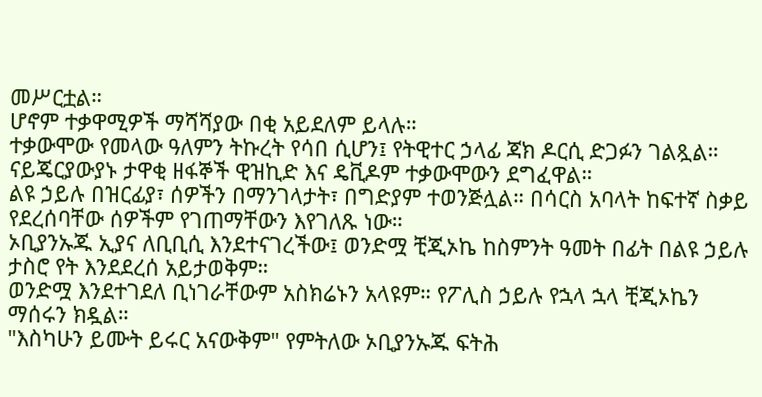መሥርቷል።
ሆኖም ተቃዋሚዎች ማሻሻያው በቂ አይደለም ይላሉ።
ተቃውሞው የመላው ዓለምን ትኩረት የሳበ ሲሆን፤ የትዊተር ኃላፊ ጃክ ዶርሲ ድጋፉን ገልጿል።
ናይጄርያውያኑ ታዋቂ ዘፋኞች ዊዝኪድ እና ዴቪዶም ተቃውሞውን ደግፈዋል።
ልዩ ኃይሉ በዝርፊያ፣ ሰዎችን በማንገላታት፣ በግድያም ተወንጅሏል። በሳርስ አባላት ከፍተኛ ስቃይ የደረሰባቸው ሰዎችም የገጠማቸውን እየገለጹ ነው።
ኦቢያንኡጁ ኢያና ለቢቢሲ እንደተናገረችው፤ ወንድሟ ቺጂኦኬ ከስምንት ዓመት በፊት በልዩ ኃይሉ ታስሮ የት እንደደረሰ አይታወቅም።
ወንድሟ እንደተገደለ ቢነገራቸውም አስክሬኑን አላዩም። የፖሊስ ኃይሉ የኋላ ኋላ ቺጂኦኬን ማሰሩን ክዷል።
"እስካሁን ይሙት ይሩር አናውቅም" የምትለው ኦቢያንኡጁ ፍትሕ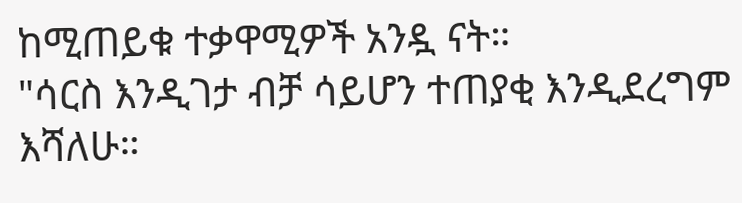ከሚጠይቁ ተቃዋሚዎች አንዷ ናት።
"ሳርስ እንዲገታ ብቻ ሳይሆን ተጠያቂ እንዲደረግም እሻለሁ።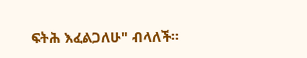ፍትሕ እፈልጋለሁ" ብላለች።